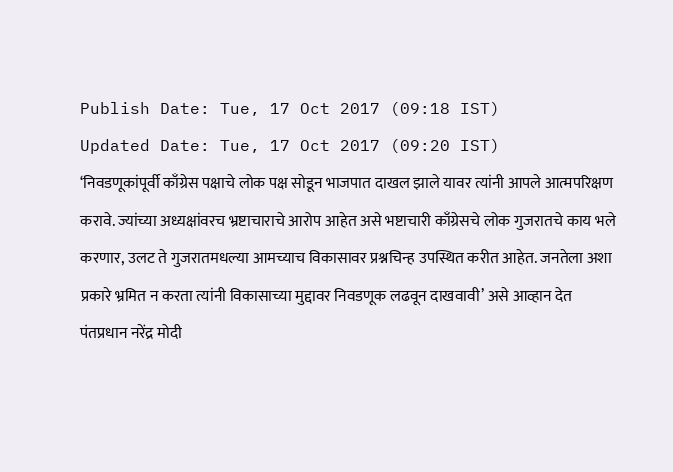Publish Date: Tue, 17 Oct 2017 (09:18 IST)
Updated Date: Tue, 17 Oct 2017 (09:20 IST)
‘निवडणूकांपूर्वी काँग्रेस पक्षाचे लोक पक्ष सोडून भाजपात दाखल झाले यावर त्यांनी आपले आत्मपरिक्षण करावे. ज्यांच्या अध्यक्षांवरच भ्रष्टाचाराचे आरोप आहेत असे भष्टाचारी काँग्रेसचे लोक गुजरातचे काय भले करणार, उलट ते गुजरातमधल्या आमच्याच विकासावर प्रश्नचिन्ह उपस्थित करीत आहेत. जनतेला अशा प्रकारे भ्रमित न करता त्यांनी विकासाच्या मुद्दावर निवडणूक लढवून दाखवावी’ असे आव्हान देत पंतप्रधान नरेंद्र मोदी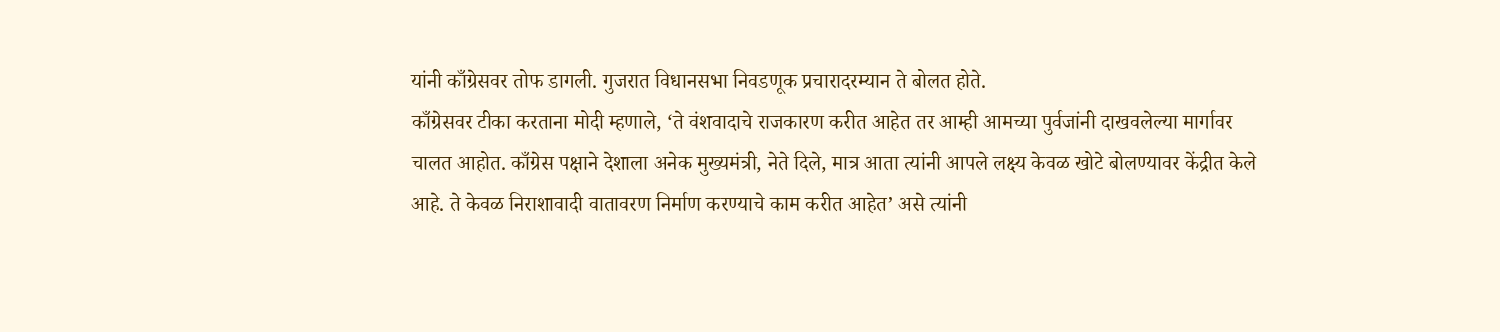यांनी काँग्रेसवर तोफ डागली. गुजरात विधानसभा निवडणूक प्रचारादरम्यान ते बोलत होते.
काँग्रेसवर टीका करताना मोदी म्हणाले, ‘ते वंशवादाचे राजकारण करीत आहेत तर आम्ही आमच्या पुर्वजांनी दाखवलेल्या मार्गावर चालत आहोत. काँग्रेस पक्षाने देशाला अनेक मुख्यमंत्री, नेते दिले, मात्र आता त्यांनी आपले लक्ष्य केवळ खोटे बोलण्यावर केंद्रीत केले आहे. ते केवळ निराशावादी वातावरण निर्माण करण्याचे काम करीत आहेत’ असे त्यांनी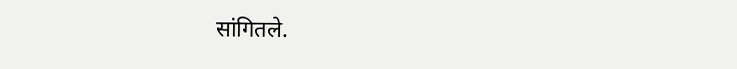सांगितले.